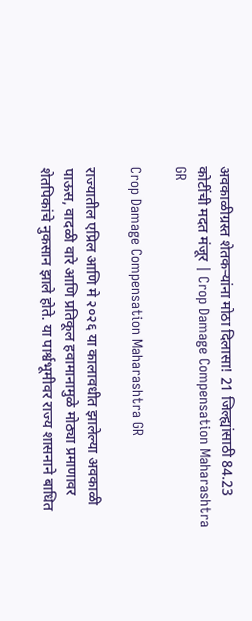अवकाळीग्रस्त शेतकऱ्यांना मोठा दिलासा! 21 जिल्ह्यांसाठी 84.23 कोटींची मदत मंजूर | Crop Damage Compensation Maharashtra GR

Crop Damage Compensation Maharashtra GR

राज्यातील एप्रिल आणि मे २०२६ या कालावधीत झालेल्या अवकाळी पाऊस, वादळी वारे आणि प्रतिकूल हवामानामुळे मोठ्या प्रमाणावर शेतपिकांचे नुकसान झाले होते. या पार्श्वभूमीवर राज्य शासनाने बाधित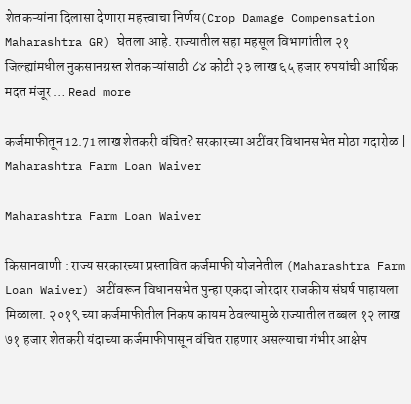शेतकऱ्यांना दिलासा देणारा महत्त्वाचा निर्णय(Crop Damage Compensation Maharashtra GR) घेतला आहे. राज्यातील सहा महसूल विभागांतील २१ जिल्ह्यांमधील नुकसानग्रस्त शेतकऱ्यांसाठी ८४ कोटी २३ लाख ६५ हजार रुपयांची आर्थिक मदत मंजूर … Read more

कर्जमाफीतून 12.71 लाख शेतकरी वंचित? सरकारच्या अटींवर विधानसभेत मोठा गदारोळ | Maharashtra Farm Loan Waiver

Maharashtra Farm Loan Waiver

किसानवाणी : राज्य सरकारच्या प्रस्तावित कर्जमाफी योजनेतील (Maharashtra Farm Loan Waiver) अटींवरून विधानसभेत पुन्हा एकदा जोरदार राजकीय संघर्ष पाहायला मिळाला. २०१९ च्या कर्जमाफीतील निकष कायम ठेवल्यामुळे राज्यातील तब्बल १२ लाख ७१ हजार शेतकरी यंदाच्या कर्जमाफीपासून वंचित राहणार असल्याचा गंभीर आक्षेप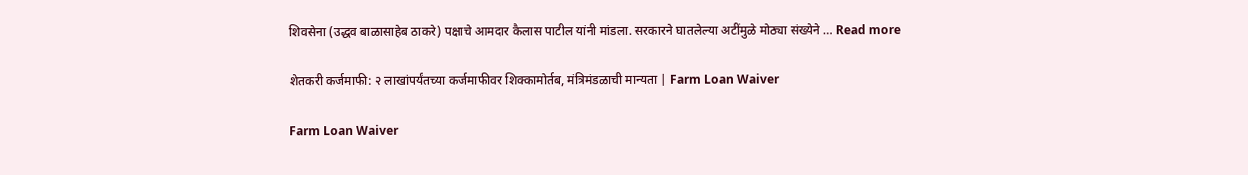शिवसेना (उद्धव बाळासाहेब ठाकरे) पक्षाचे आमदार कैलास पाटील यांनी मांडला. सरकारने घातलेल्या अटींमुळे मोठ्या संख्येने … Read more

शेतकरी कर्जमाफी: २ लाखांपर्यंतच्या कर्जमाफीवर शिक्कामोर्तब, मंत्रिमंडळाची मान्यता | Farm Loan Waiver

Farm Loan Waiver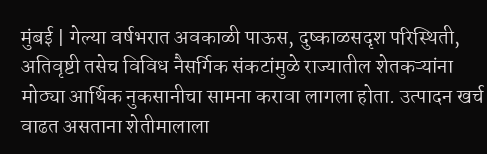मुंबई | गेल्या वर्षभरात अवकाळी पाऊस, दुष्काळसदृश परिस्थिती, अतिवृष्टी तसेच विविध नैसर्गिक संकटांमुळे राज्यातील शेतकऱ्यांना मोठ्या आर्थिक नुकसानीचा सामना करावा लागला होता. उत्पादन खर्च वाढत असताना शेतीमालाला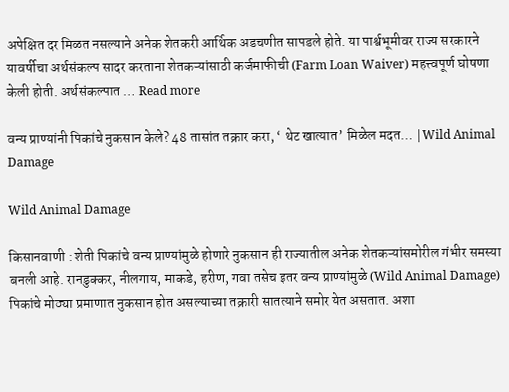अपेक्षित दर मिळत नसल्याने अनेक शेतकरी आर्थिक अडचणीत सापडले होते. या पार्श्वभूमीवर राज्य सरकारने यावर्षीचा अर्थसंकल्प सादर करताना शेतकऱ्यांसाठी कर्जमाफीची (Farm Loan Waiver) महत्त्वपूर्ण घोषणा केली होती. अर्थसंकल्पात … Read more

वन्य प्राण्यांनी पिकांचे नुकसान केले? 48 तासांत तक्रार करा, ‘ थेट खात्यात’ मिळेल मदत… |Wild Animal Damage

Wild Animal Damage

किसानवाणी : शेती पिकांचे वन्य प्राण्यांमुळे होणारे नुकसान ही राज्यातील अनेक शेतकऱ्यांसमोरील गंभीर समस्या बनली आहे. रानडुक्कर, नीलगाय, माकडे, हरीण, गवा तसेच इतर वन्य प्राण्यांमुळे (Wild Animal Damage) पिकांचे मोठ्या प्रमाणात नुकसान होत असल्याच्या तक्रारी सातत्याने समोर येत असतात. अशा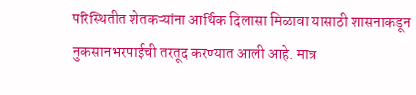परिस्थितीत शेतकऱ्यांना आर्थिक दिलासा मिळावा यासाठी शासनाकडून नुकसानभरपाईची तरतूद करण्यात आली आहे. मात्र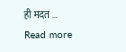ही मदत … Read more